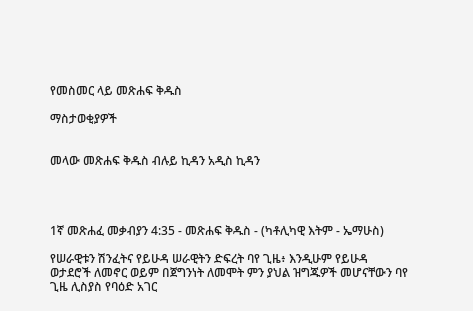የመስመር ላይ መጽሐፍ ቅዱስ

ማስታወቂያዎች


መላው መጽሐፍ ቅዱስ ብሉይ ኪዳን አዲስ ኪዳን




1ኛ መጽሐፈ መቃብያን 4:35 - መጽሐፍ ቅዱስ - (ካቶሊካዊ እትም - ኤማሁስ)

የሠራዊቱን ሽንፈትና የይሁዳ ሠራዊትን ድፍረት ባየ ጊዜ፥ እንዲሁም የይሁዳ ወታደሮች ለመኖር ወይም በጀግንነት ለመሞት ምን ያህል ዝግጁዎች መሆናቸውን ባየ ጊዜ ሊስያስ የባዕድ አገር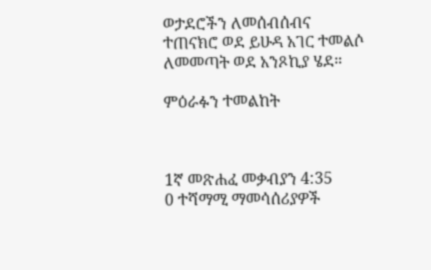ወታደሮችን ለመሰብሰብና ተጠናክሮ ወደ ይሁዳ አገር ተመልሶ ለመመጣት ወደ አንጾኪያ ሄደ።

ምዕራፉን ተመልከት



1ኛ መጽሐፈ መቃብያን 4:35
0 ተሻማሚ ማመሳሰሪያዎች